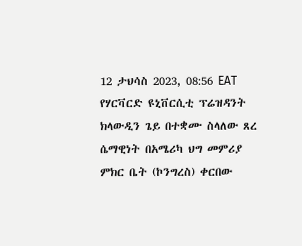12 ታህሳስ 2023, 08:56 EAT
የሃርቫርድ ዩኒቨርሲቲ ፕሬዝዳንት ክላውዲን ጌይ በተቋሙ ስላለው ጸረ ሴማዊነት በአሜሪካ ህግ መምሪያ ምክር ቤት (ኮንግረስ) ቀርበው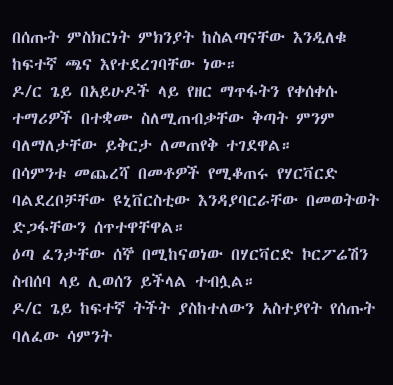በሰጡት ምስክርነት ምክንያት ከስልጣናቸው እንዲለቁ ከፍተኛ ጫና እየተደረገባቸው ነው።
ዶ/ር ጌይ በአይሁዶች ላይ የዘር ማጥፋትን የቀሰቀሱ ተማሪዎች በተቋሙ ስለሚጠብቃቸው ቅጣት ምንም ባለማለታቸው ይቅርታ ለመጠየቅ ተገደዋል።
በሳምንቱ መጨረሻ በመቶዎች የሚቆጠሩ የሃርቫርድ ባልደረቦቻቸው ዩኒቨርስቲው እንዳያባርራቸው በመወትወት ድጋፋቸውን ሰጥተዋቸዋል።
ዕጣ ፈንታቸው ሰኞ በሚከናወነው በሃርቫርድ ኮርፖሬሽን ስብሰባ ላይ ሊወሰን ይችላል ተብሏል።
ዶ/ር ጌይ ከፍተኛ ትችት ያስከተለውን አስተያየት የሰጡት ባለፈው ሳምንት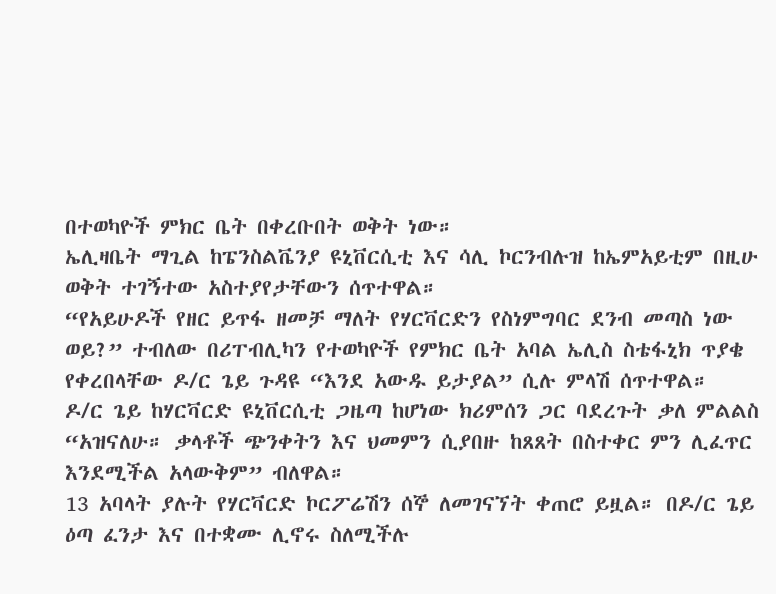በተወካዮች ምክር ቤት በቀረቡበት ወቅት ነው።
ኤሊዛቤት ማጊል ከፔንስልቬንያ ዩኒቨርሲቲ እና ሳሊ ኮርንብሉዝ ከኤምአይቲም በዚሁ ወቅት ተገኝተው አስተያየታቸውን ሰጥተዋል።
“የአይሁዶች የዘር ይጥፋ ዘመቻ ማለት የሃርቫርድን የስነምግባር ደንብ መጣስ ነው ወይ?” ተብለው በሪፐብሊካን የተወካዮች የምክር ቤት አባል ኤሊስ ስቴፋኒክ ጥያቄ የቀረበላቸው ዶ/ር ጌይ ጉዳዩ “እንደ አውዱ ይታያል” ሲሉ ምላሽ ሰጥተዋል።
ዶ/ር ጌይ ከሃርቫርድ ዩኒቨርሲቲ ጋዜጣ ከሆነው ክሪምሰን ጋር ባደረጉት ቃለ ምልልስ “አዝናለሁ። ቃላቶች ጭንቀትን እና ህመምን ሲያበዙ ከጸጸት በስተቀር ምን ሊፈጥር እንደሚችል አላውቅም” ብለዋል።
13 አባላት ያሉት የሃርቫርድ ኮርፖሬሽን ሰኞ ለመገናኘት ቀጠሮ ይዟል። በዶ/ር ጌይ ዕጣ ፈንታ እና በተቋሙ ሊኖሩ ስለሚችሉ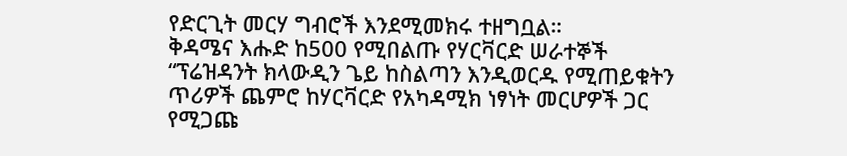የድርጊት መርሃ ግብሮች እንደሚመክሩ ተዘግቧል።
ቅዳሜና እሑድ ከ500 የሚበልጡ የሃርቫርድ ሠራተኞች “ፕሬዝዳንት ክላውዲን ጌይ ከስልጣን እንዲወርዱ የሚጠይቁትን ጥሪዎች ጨምሮ ከሃርቫርድ የአካዳሚክ ነፃነት መርሆዎች ጋር የሚጋጩ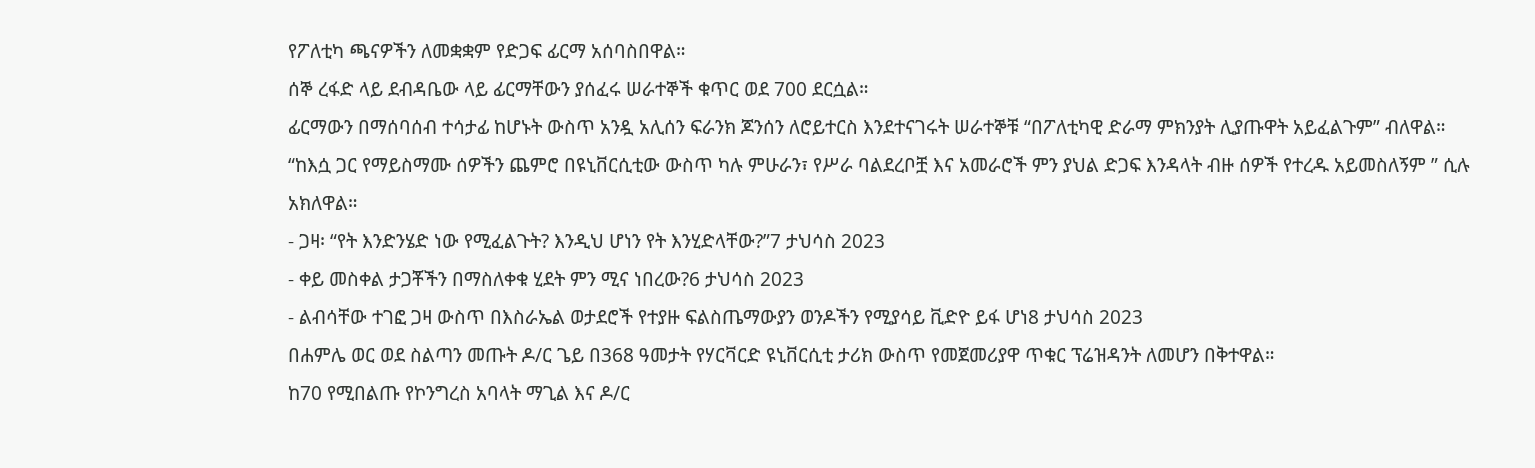የፖለቲካ ጫናዎችን ለመቋቋም የድጋፍ ፊርማ አሰባስበዋል።
ሰኞ ረፋድ ላይ ደብዳቤው ላይ ፊርማቸውን ያሰፈሩ ሠራተኞች ቁጥር ወደ 700 ደርሷል።
ፊርማውን በማሰባሰብ ተሳታፊ ከሆኑት ውስጥ አንዷ አሊሰን ፍራንክ ጆንሰን ለሮይተርስ እንደተናገሩት ሠራተኞቹ “በፖለቲካዊ ድራማ ምክንያት ሊያጡዋት አይፈልጉም” ብለዋል።
“ከእሷ ጋር የማይስማሙ ሰዎችን ጨምሮ በዩኒቨርሲቲው ውስጥ ካሉ ምሁራን፣ የሥራ ባልደረቦቿ እና አመራሮች ምን ያህል ድጋፍ እንዳላት ብዙ ሰዎች የተረዱ አይመስለኝም ” ሲሉ አክለዋል።
- ጋዛ፡ “የት እንድንሄድ ነው የሚፈልጉት? እንዲህ ሆነን የት እንሂድላቸው?”7 ታህሳስ 2023
- ቀይ መስቀል ታጋቾችን በማስለቀቁ ሂደት ምን ሚና ነበረው?6 ታህሳስ 2023
- ልብሳቸው ተገፎ ጋዛ ውስጥ በእስራኤል ወታደሮች የተያዙ ፍልስጤማውያን ወንዶችን የሚያሳይ ቪድዮ ይፋ ሆነ8 ታህሳስ 2023
በሐምሌ ወር ወደ ስልጣን መጡት ዶ/ር ጌይ በ368 ዓመታት የሃርቫርድ ዩኒቨርሲቲ ታሪክ ውስጥ የመጀመሪያዋ ጥቁር ፕሬዝዳንት ለመሆን በቅተዋል።
ከ70 የሚበልጡ የኮንግረስ አባላት ማጊል እና ዶ/ር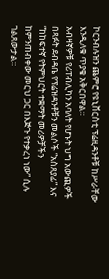ኮርንብሉዝን ጨምሮ የዩኒቨርስቲ ፕሬዚዳንቶቹ ከሥራቸው እንዲለቁ ጥያቄ አቅርበዋል።
አብዛኛዎቹ የሪፐብሊካን አባለት የሆኑት ህግ አውጪዎች በጻፉት ደብዳቤ የፕሬዝዳንቶቹን መልሶች “አስጸያፊ” እና “ከከፍተኛ የትምህርት ተቋማት መሪዎቻችን ከምንጠብቀው መርህ ጋር በእጅጉ የተቃረነ ነው” ሲሉ ገልጸውታል።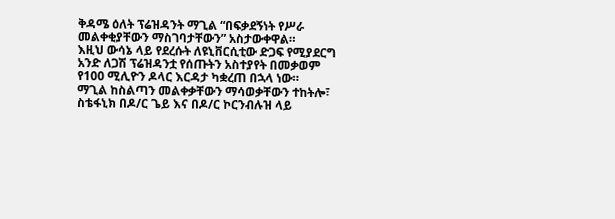ቅዳሜ ዕለት ፕሬዝዳንት ማጊል “በፍቃደኝነት የሥራ መልቀቂያቸውን ማስገባታቸውን” አስታውቀዋል።
እዚህ ውሳኔ ላይ የደረሱት ለዩኒቨርሲቲው ድጋፍ የሚያደርግ አንድ ለጋሽ ፕሬዝዳንቷ የሰጡትን አስተያየት በመቃወም የ100 ሚሊዮን ዶላር እርዳታ ካቋረጠ በኋላ ነው።
ማጊል ከስልጣን መልቀቃቸውን ማሳወቃቸውን ተከትሎ፣ ስቴፋኒክ በዶ/ር ጌይ እና በዶ/ር ኮርንብሉዝ ላይ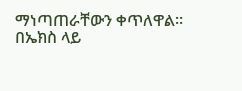ማነጣጠራቸውን ቀጥለዋል።
በኤክስ ላይ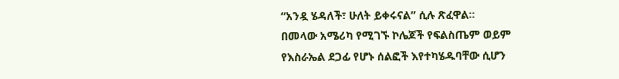“አንዷ ሄዳለች፣ ሁለት ይቀሩናል” ሲሉ ጽፈዋል።
በመላው አሜሪካ የሚገኙ ኮሌጆች የፍልስጤም ወይም የእስራኤል ደጋፊ የሆኑ ሰልፎች እየተካሄዱባቸው ሲሆን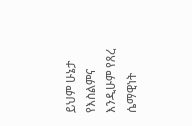ይህም ሁኔታ የእስልምና እንዲሁም የጸረ ሴማዊነት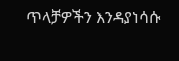ጥላቻዎችን እንዳያነሳሱ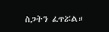ስጋትን ፈጥሯል።